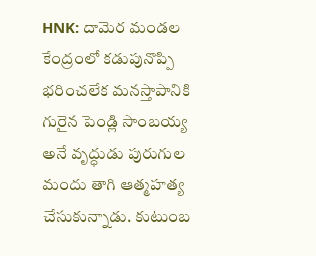HNK: దామెర మండల కేంద్రంలో కడుపునొప్పి భరించలేక మనస్తాపానికి గురైన పెండ్లి సాంబయ్య అనే వృద్ధుడు పురుగుల మందు తాగి ఆత్మహత్య చేసుకున్నాడు. కుటుంబ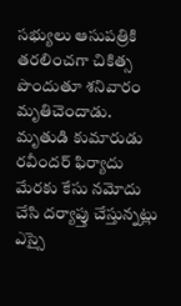సభ్యులు ఆసుపత్రికి తరలించగా చికిత్స పొందుతూ శనివారం మృతిచెందాడు. మృతుడి కుమారుడు రవీందర్ ఫిర్యాదు మేరకు కేసు నమోదు చేసి దర్యాప్తు చేస్తున్నట్లు ఎస్సై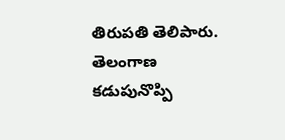తిరుపతి తెలిపారు.
తెలంగాణ
కడుపునొప్పి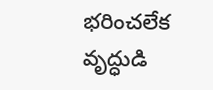భరించలేక వృద్ధుడి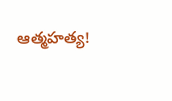ఆత్మహత్య!